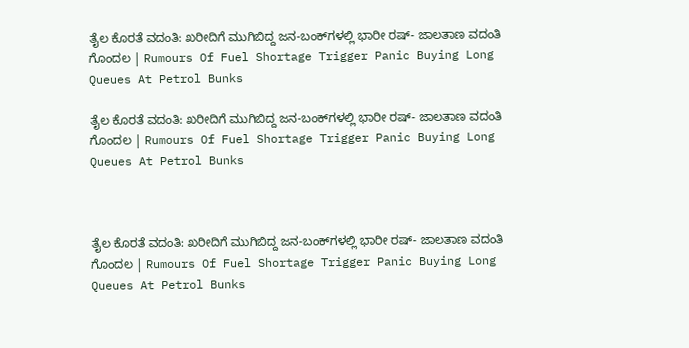ತೈಲ ಕೊರತೆ ವದಂತಿ: ಖರೀದಿಗೆ ಮುಗಿಬಿದ್ದ ಜನ-ಬಂಕ್‌ಗಳಲ್ಲಿ ಭಾರೀ ರಷ್‌- ಜಾಲತಾಣ ವದಂತಿ ಗೊಂದಲ | Rumours Of Fuel Shortage Trigger Panic Buying Long Queues At Petrol Bunks

ತೈಲ ಕೊರತೆ ವದಂತಿ: ಖರೀದಿಗೆ ಮುಗಿಬಿದ್ದ ಜನ-ಬಂಕ್‌ಗಳಲ್ಲಿ ಭಾರೀ ರಷ್‌- ಜಾಲತಾಣ ವದಂತಿ ಗೊಂದಲ | Rumours Of Fuel Shortage Trigger Panic Buying Long Queues At Petrol Bunks



ತೈಲ ಕೊರತೆ ವದಂತಿ: ಖರೀದಿಗೆ ಮುಗಿಬಿದ್ದ ಜನ-ಬಂಕ್‌ಗಳಲ್ಲಿ ಭಾರೀ ರಷ್‌- ಜಾಲತಾಣ ವದಂತಿ ಗೊಂದಲ | Rumours Of Fuel Shortage Trigger Panic Buying Long Queues At Petrol Bunks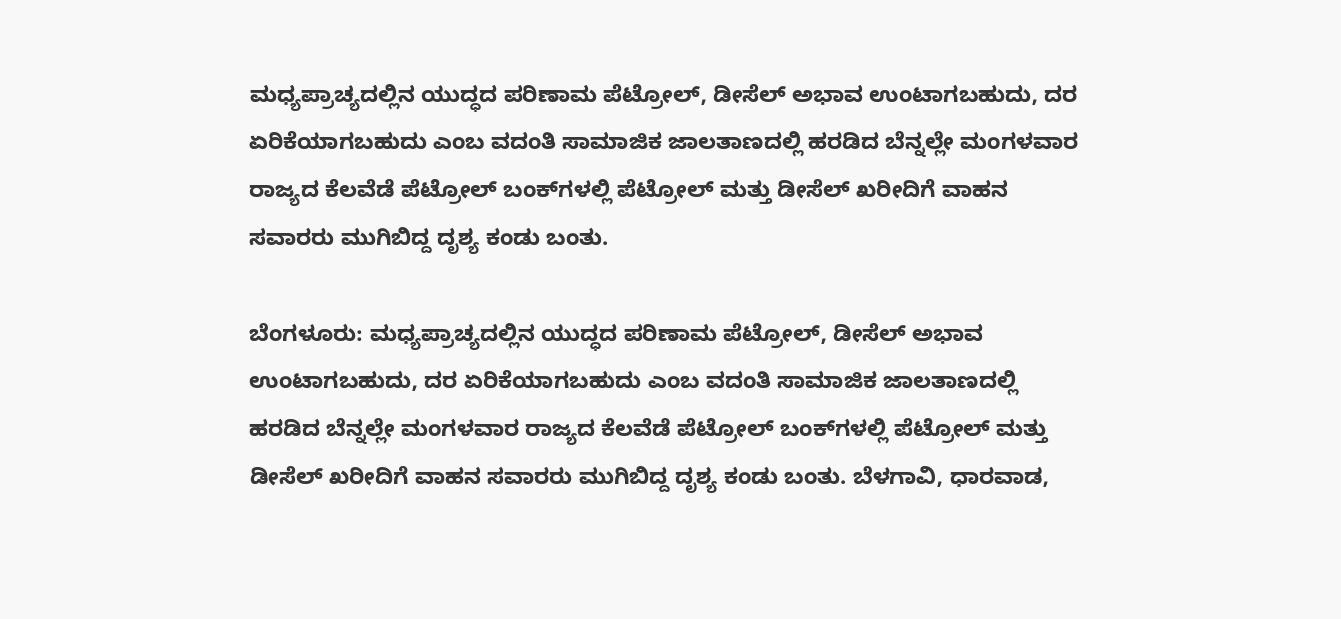ಮಧ್ಯಪ್ರಾಚ್ಯದಲ್ಲಿನ ಯುದ್ಧದ ಪರಿಣಾಮ ಪೆಟ್ರೋಲ್‌, ಡೀಸೆಲ್‌ ಅಭಾವ ಉಂಟಾಗಬಹುದು, ದರ ಏರಿಕೆಯಾಗಬಹುದು ಎಂಬ ವದಂತಿ ಸಾಮಾಜಿಕ ಜಾಲತಾಣದಲ್ಲಿ ಹರಡಿದ ಬೆನ್ನಲ್ಲೇ ಮಂಗಳವಾರ ರಾಜ್ಯದ ಕೆಲವೆಡೆ ಪೆಟ್ರೋಲ್‌ ಬಂಕ್‌ಗಳಲ್ಲಿ ಪೆಟ್ರೋಲ್‌ ಮತ್ತು ಡೀಸೆಲ್‌ ಖರೀದಿಗೆ ವಾಹನ ಸವಾರರು ಮುಗಿಬಿದ್ದ ದೃಶ್ಯ ಕಂಡು ಬಂತು.

ಬೆಂಗಳೂರು: ಮಧ್ಯಪ್ರಾಚ್ಯದಲ್ಲಿನ ಯುದ್ಧದ ಪರಿಣಾಮ ಪೆಟ್ರೋಲ್‌, ಡೀಸೆಲ್‌ ಅಭಾವ ಉಂಟಾಗಬಹುದು, ದರ ಏರಿಕೆಯಾಗಬಹುದು ಎಂಬ ವದಂತಿ ಸಾಮಾಜಿಕ ಜಾಲತಾಣದಲ್ಲಿ ಹರಡಿದ ಬೆನ್ನಲ್ಲೇ ಮಂಗಳವಾರ ರಾಜ್ಯದ ಕೆಲವೆಡೆ ಪೆಟ್ರೋಲ್‌ ಬಂಕ್‌ಗಳಲ್ಲಿ ಪೆಟ್ರೋಲ್‌ ಮತ್ತು ಡೀಸೆಲ್‌ ಖರೀದಿಗೆ ವಾಹನ ಸವಾರರು ಮುಗಿಬಿದ್ದ ದೃಶ್ಯ ಕಂಡು ಬಂತು. ಬೆಳಗಾವಿ, ಧಾರವಾಡ,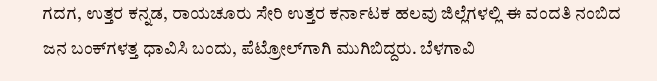ಗದಗ, ಉತ್ತರ ಕನ್ನಡ, ರಾಯಚೂರು ಸೇರಿ ಉತ್ತರ ಕರ್ನಾಟಕ ಹಲವು ಜಿಲ್ಲೆಗಳಲ್ಲಿ ಈ ವಂದತಿ ನಂಬಿದ ಜನ ಬಂಕ್‌ಗಳತ್ತ ಧಾವಿಸಿ ಬಂದು, ಪೆಟ್ರೋಲ್‌ಗಾಗಿ ಮುಗಿಬಿದ್ದರು. ಬೆಳಗಾವಿ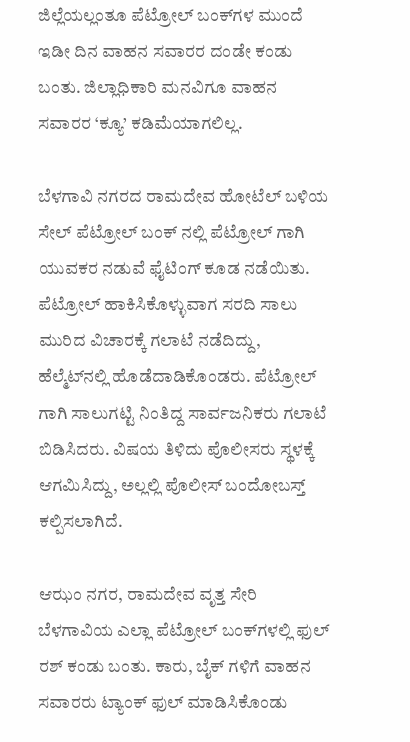ಜಿಲ್ಲೆಯಲ್ಲಂತೂ ಪೆಟ್ರೋಲ್‌ ಬಂಕ್‌ಗಳ ಮುಂದೆ ಇಡೀ ದಿನ ವಾಹನ ಸವಾರರ ದಂಡೇ ಕಂಡು ಬಂತು. ಜಿಲ್ಲಾಧಿಕಾರಿ ಮನವಿಗೂ ವಾಹನ ಸವಾರರ ‘ಕ್ಯೂ’ ಕಡಿಮೆಯಾಗಲಿಲ್ಲ.

ಬೆಳಗಾವಿ ನಗರದ ರಾಮದೇವ ಹೋಟೆಲ್‌ ಬಳಿಯ ಸೇಲ್ ಪೆಟ್ರೋಲ್ ಬಂಕ್ ನಲ್ಲಿ ಪೆಟ್ರೋಲ್ ಗಾಗಿ ಯುವಕರ ನಡುವೆ ಫೈಟಿಂಗ್ ಕೂಡ ನಡೆಯಿತು. ಪೆಟ್ರೋಲ್‌ ಹಾಕಿಸಿಕೊಳ್ಳುವಾಗ ಸರದಿ ಸಾಲು ಮುರಿದ ವಿಚಾರಕ್ಕೆ ಗಲಾಟೆ ನಡೆದಿದ್ದು, ಹೆಲ್ಮೆಟ್‌ನಲ್ಲಿ ಹೊಡೆದಾಡಿಕೊಂಡರು. ಪೆಟ್ರೋಲ್ ಗಾಗಿ ಸಾಲುಗಟ್ಟಿ ನಿಂತಿದ್ದ ಸಾರ್ವಜನಿಕರು ಗಲಾಟೆ ಬಿಡಿಸಿದರು. ವಿಷಯ ತಿಳಿದು ಪೊಲೀಸರು ಸ್ಥಳಕ್ಕೆ ಆಗಮಿಸಿದ್ದು, ಅಲ್ಲಲ್ಲಿ ಪೊಲೀಸ್‌ ಬಂದೋಬಸ್ತ್‌ ಕಲ್ಪಿಸಲಾಗಿದೆ.

ಆಝಂ ನಗರ, ರಾಮದೇವ ವೃತ್ತ ಸೇರಿ ಬೆಳಗಾವಿಯ ಎಲ್ಲಾ ಪೆಟ್ರೋಲ್‌ ಬಂಕ್‌ಗಳಲ್ಲಿ ಫುಲ್ ರಶ್‌ ಕಂಡು ಬಂತು. ಕಾರು, ಬೈಕ್ ಗಳಿಗೆ ವಾಹನ ಸವಾರರು ಟ್ಯಾಂಕ್ ಫುಲ್ ಮಾಡಿಸಿಕೊಂಡು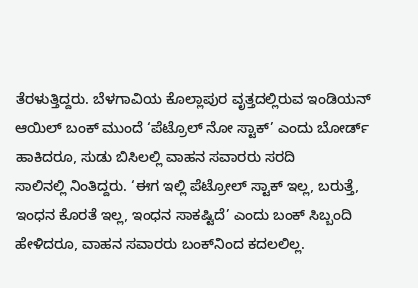ತೆರಳುತ್ತಿದ್ದರು. ಬೆಳಗಾವಿಯ ಕೊಲ್ಲಾಪುರ ‌ವೃತ್ತದಲ್ಲಿರುವ ಇಂಡಿಯನ್ ಆಯಿಲ್ ಬಂಕ್ ಮುಂದೆ ‘ಪೆಟ್ರೊಲ್ ನೋ ಸ್ಟಾಕ್’ ಎಂದು ಬೋರ್ಡ್ ಹಾಕಿದರೂ, ಸುಡು ಬಿಸಿಲಲ್ಲಿ ವಾಹನ ಸವಾರರು ಸರದಿ ಸಾಲಿನಲ್ಲಿ ‌ನಿಂತಿದ್ದರು. ‘ಈಗ ಇಲ್ಲಿ ಪೆಟ್ರೋಲ್‌ ಸ್ಟಾಕ್‌ ಇಲ್ಲ, ಬರುತ್ತೆ, ಇಂಧನ ಕೊರತೆ ಇಲ್ಲ, ಇಂಧನ ಸಾಕಷ್ಟಿದೆ’ ಎಂದು ಬಂಕ್ ಸಿಬ್ಬಂದಿ ಹೇಳಿದರೂ, ವಾಹನ ಸವಾರರು ಬಂಕ್‌ನಿಂದ ಕದಲಲಿಲ್ಲ.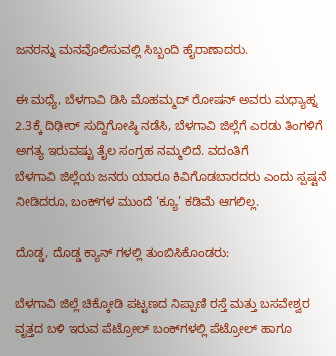ಜನರನ್ನು ಮನವೊಲಿಸುವಲ್ಲಿ ಸಿಬ್ಬಂದಿ ಹೈರಾಣಾದರು.

ಈ ಮಧ್ಯೆ, ಬೆಳಗಾವಿ ಡಿಸಿ ಮೊಹಮ್ಮದ್ ರೋಷನ್ ಅವರು ಮಧ್ಯಾಹ್ನ 2.3ಕ್ಕೆ ದಿಢೀರ್ ಸುದ್ದಿಗೋಷ್ಠಿ ನಡೆಸಿ, ಬೆಳಗಾವಿ ಜಿಲ್ಲೆಗೆ ಎರಡು ತಿಂಗಳಿಗೆ ಅಗತ್ಯ ಇರುವಷ್ಟು ತೈಲ ಸಂಗ್ರಹ ನಮ್ಮಲಿದೆ. ವದಂತಿಗೆ ಬೆಳಗಾವಿ ‌ಜಿಲ್ಲೆಯ ಜನರು ಯಾರೂ ಕಿವಿಗೊಡಬಾರದರು ಎಂದು ಸ್ಪಷ್ಟನೆ ನೀಡಿದರೂ, ಬಂಕ್‌ಗಳ ಮುಂದೆ ‘ಕ್ಯೂ’ ಕಡಿಮೆ ಆಗಲಿಲ್ಲ.

ದೊಡ್ಡ, ದೊಡ್ಡ ಕ್ಯಾನ್ ಗಳಲ್ಲಿ ತುಂಬಿಸಿಕೊಂಡರು:

ಬೆಳಗಾವಿ ಜಿಲ್ಲೆ ಚಿಕ್ಕೋಡಿ ಪಟ್ಟಣದ ನಿಪ್ಪಾಣಿ ರಸ್ತೆ ಮತ್ತು ಬಸವೇಶ್ವರ ವೃತ್ತದ ಬಳಿ ಇರುವ ಪೆಟ್ರೋಲ್‌ ಬಂಕ್‌ಗಳಲ್ಲಿ ಪೆಟ್ರೋಲ್ ಹಾಗೂ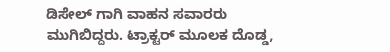ಡಿಸೇಲ್ ಗಾಗಿ ವಾಹನ ಸವಾರರು ಮುಗಿಬಿದ್ದರು. ಟ್ರಾಕ್ಟರ್ ಮೂಲಕ ದೊಡ್ಡ,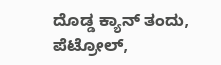ದೊಡ್ಡ ಕ್ಯಾನ್ ತಂದು, ಪೆಟ್ರೋಲ್‌,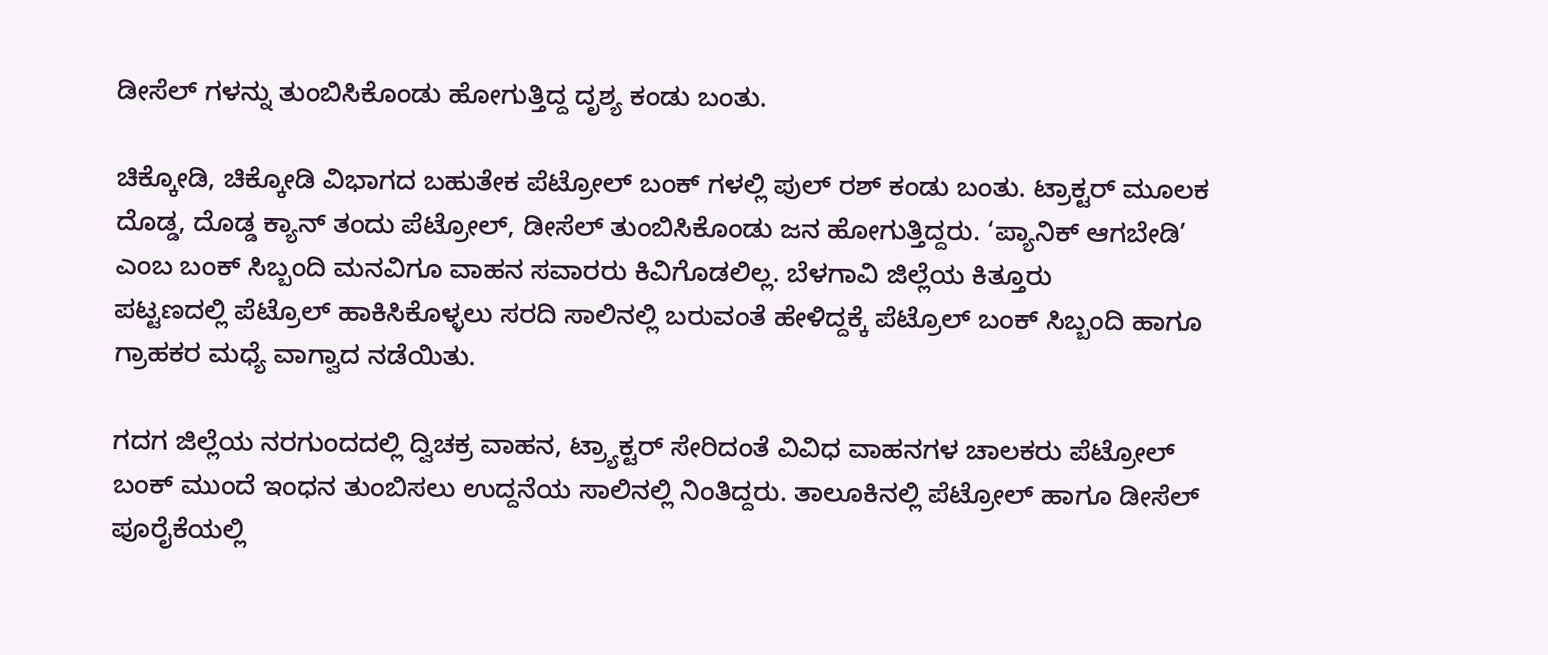ಡೀಸೆಲ್‌ ಗಳನ್ನು ತುಂಬಿಸಿಕೊಂಡು ಹೋಗುತ್ತಿದ್ದ ದೃಶ್ಯ ಕಂಡು ಬಂತು.

ಚಿಕ್ಕೋಡಿ, ಚಿಕ್ಕೋಡಿ ವಿಭಾಗದ ಬಹುತೇಕ ಪೆಟ್ರೋಲ್ ಬಂಕ್ ಗಳಲ್ಲಿ ಪುಲ್ ರಶ್ ಕಂಡು ಬಂತು. ಟ್ರಾಕ್ಟರ್ ಮೂಲಕ ದೊಡ್ಡ, ದೊಡ್ಡ ಕ್ಯಾನ್ ತಂದು ಪೆಟ್ರೋಲ್‌, ಡೀಸೆಲ್‌ ತುಂಬಿಸಿಕೊಂಡು ಜನ ಹೋಗುತ್ತಿದ್ದರು. ‘ಪ್ಯಾನಿಕ್ ಆಗಬೇಡಿ’ ಎಂಬ ಬಂಕ್ ಸಿಬ್ಬಂದಿ ಮನವಿಗೂ ವಾಹನ ಸವಾರರು ಕಿವಿಗೊಡಲಿಲ್ಲ. ಬೆಳಗಾವಿ ಜಿಲ್ಲೆಯ ಕಿತ್ತೂರು ಪಟ್ಟಣದಲ್ಲಿ ‌ಪೆಟ್ರೊಲ್ ಹಾಕಿಸಿಕೊಳ್ಳಲು ಸರದಿ ಸಾಲಿನಲ್ಲಿ ಬರುವಂತೆ ಹೇಳಿದ್ದಕ್ಕೆ ಪೆಟ್ರೊಲ್ ಬಂಕ್ ಸಿಬ್ಬಂದಿ ಹಾಗೂ ಗ್ರಾಹಕರ ಮಧ್ಯೆ ವಾಗ್ವಾದ ನಡೆಯಿತು.

ಗದಗ ಜಿಲ್ಲೆಯ ನರಗುಂದದಲ್ಲಿ ದ್ವಿಚಕ್ರ ವಾಹನ, ಟ್ರ್ಯಾಕ್ಟರ್‌ ಸೇರಿದಂತೆ ವಿವಿಧ ವಾಹನಗಳ ಚಾಲಕರು ಪೆಟ್ರೋಲ್‌ ಬಂಕ್‌ ಮುಂದೆ ಇಂಧನ ತುಂಬಿಸಲು ಉದ್ದನೆಯ ಸಾಲಿನಲ್ಲಿ ನಿಂತಿದ್ದರು. ತಾಲೂಕಿನಲ್ಲಿ ಪೆಟ್ರೋಲ್‌ ಹಾಗೂ ಡೀಸೆಲ್‌ ಪೂರೈಕೆಯಲ್ಲಿ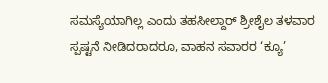ಸಮಸ್ಯೆಯಾಗಿಲ್ಲ ಎಂದು ತಹಸೀಲ್ದಾರ್‌ ಶ್ರೀಶೈಲ ತಳವಾರ ಸ್ಪಷ್ಟನೆ ನೀಡಿದರಾದರೂ, ವಾಹನ ಸವಾರರ ‘ಕ್ಯೂ’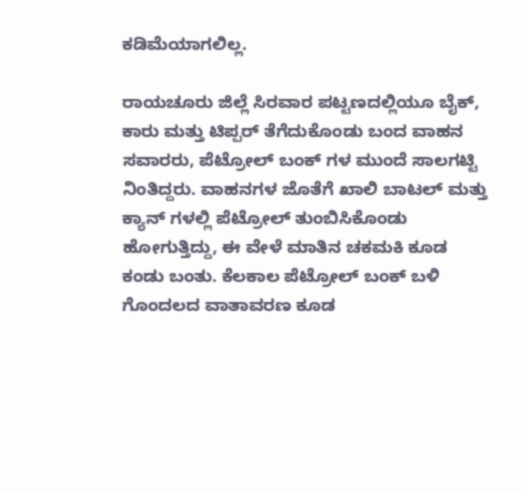ಕಡಿಮೆಯಾಗಲಿಲ್ಲ.

ರಾಯಚೂರು ಜಿಲ್ಲೆ ಸಿರವಾರ ಪಟ್ಟಣದಲ್ಲಿಯೂ ಬೈಕ್, ಕಾರು ಮತ್ತು ‌ಟಿಪ್ಪರ್ ತೆಗೆದುಕೊಂಡು ಬಂದ ವಾಹನ ಸವಾರರು, ಪೆಟ್ರೋಲ್ ಬಂಕ್ ಗಳ ಮುಂದೆ ಸಾಲಗಟ್ಟಿ ನಿಂತಿದ್ದರು. ವಾಹನಗಳ ಜೊತೆಗೆ ಖಾಲಿ ಬಾಟಲ್ ಮತ್ತು ಕ್ಯಾನ್ ಗಳಲ್ಲಿ ಪೆಟ್ರೋಲ್ ತುಂಬಿಸಿಕೊಂಡು ಹೋಗುತ್ತಿದ್ದು, ಈ ವೇಳೆ ಮಾತಿನ ಚಕಮಕಿ ಕೂಡ ಕಂಡು ಬಂತು. ಕೆಲಕಾಲ ಪೆಟ್ರೋಲ್ ಬಂಕ್ ಬಳಿ ಗೊಂದಲದ ವಾತಾವರಣ ಕೂಡ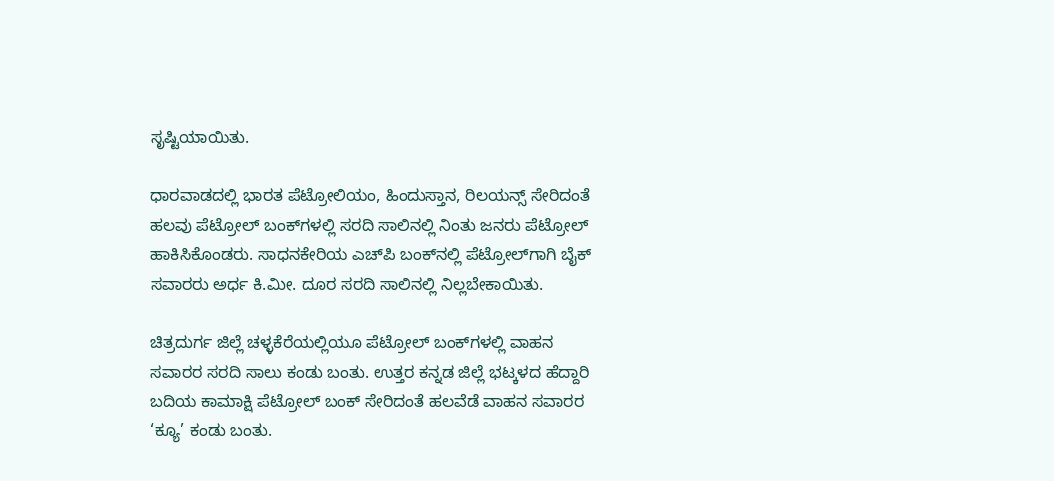ಸೃಷ್ಟಿಯಾಯಿತು.

ಧಾರವಾಡದಲ್ಲಿ ಭಾರತ ಪೆಟ್ರೋಲಿಯಂ, ಹಿಂದುಸ್ತಾನ, ರಿಲಯನ್ಸ್‌ ಸೇರಿದಂತೆ ಹಲವು ಪೆಟ್ರೋಲ್‌ ಬಂಕ್‌ಗಳಲ್ಲಿ ಸರದಿ ಸಾಲಿನಲ್ಲಿ ನಿಂತು ಜನರು ಪೆಟ್ರೋಲ್ ಹಾಕಿಸಿಕೊಂಡರು. ಸಾಧನಕೇರಿಯ ಎಚ್‌ಪಿ ಬಂಕ್‌ನಲ್ಲಿ ಪೆಟ್ರೋಲ್‌ಗಾಗಿ ಬೈಕ್‌ ಸವಾರರು ಅರ್ಧ ಕಿ.ಮೀ. ದೂರ ಸರದಿ ಸಾಲಿನಲ್ಲಿ ನಿಲ್ಲಬೇಕಾಯಿತು.

ಚಿತ್ರದುರ್ಗ ಜಿಲ್ಲೆ ಚಳ್ಳಕೆರೆಯಲ್ಲಿಯೂ ಪೆಟ್ರೋಲ್‌ ಬಂಕ್‌ಗಳಲ್ಲಿ ವಾಹನ ಸವಾರರ ಸರದಿ ಸಾಲು ಕಂಡು ಬಂತು. ಉತ್ತರ ಕನ್ನಡ ಜಿಲ್ಲೆ ಭಟ್ಕಳದ ಹೆದ್ದಾರಿ ಬದಿಯ ಕಾಮಾಕ್ಷಿ ಪೆಟ್ರೋಲ್‌ ಬಂಕ್‌ ಸೇರಿದಂತೆ ಹಲವೆಡೆ ವಾಹನ ಸವಾರರ ‘ಕ್ಯೂ’ ಕಂಡು ಬಂತು.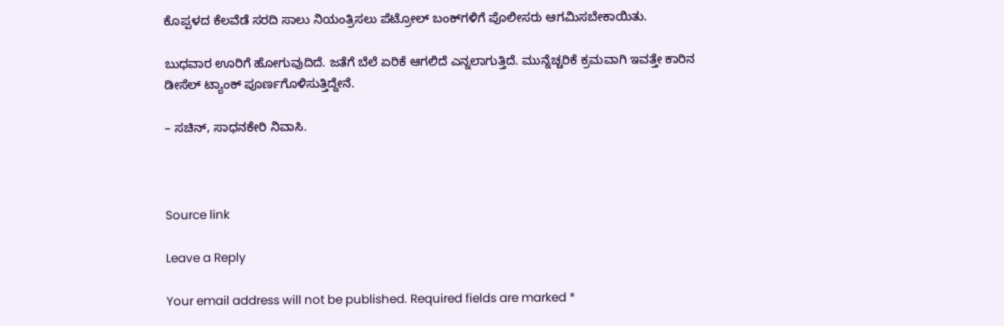ಕೊಪ್ಪಳದ ಕೆಲವೆಡೆ ಸರದಿ ಸಾಲು ನಿಯಂತ್ರಿಸಲು ಪೆಟ್ರೋಲ್‌ ಬಂಕ್‌ಗಳಿಗೆ ಪೊಲೀಸರು ಆಗಮಿಸಬೇಕಾಯಿತು.

ಬುಧವಾರ ಊರಿಗೆ ಹೋಗುವುದಿದೆ. ಜತೆಗೆ ಬೆಲೆ ಏರಿಕೆ ಆಗಲಿದೆ ಎನ್ನಲಾಗುತ್ತಿದೆ. ಮುನ್ನೆಚ್ಚರಿಕೆ ಕ್ರಮವಾಗಿ ಇವತ್ತೇ ಕಾರಿನ ಡೀಸೆಲ್‌ ಟ್ಯಾಂಕ್‌ ಪೂರ್ಣಗೊಳಿಸುತ್ತಿದ್ದೇನೆ.

– ಸಚಿನ್‌, ಸಾಧನಕೇರಿ ನಿವಾಸಿ.



Source link

Leave a Reply

Your email address will not be published. Required fields are marked *